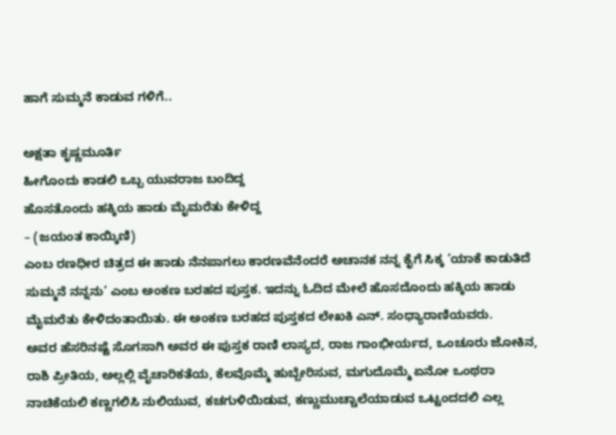ಹಾಗೆ ಸುಮ್ಮನೆ ಕಾಡುವ ಗಳಿಗೆ..

ಅಕ್ಷತಾ ಕೃಷ್ಣಮೂರ್ತಿ
ಹೀಗೊಂದು ಕಾಡಲಿ ಒಬ್ಬ ಯುವರಾಜ ಬಂದಿದ್ದ
ಹೊಸತೊಂದು ಹಕ್ಕಿಯ ಹಾಡು ಮೈಮರೆತು ಕೇಳಿದ್ದ
– (ಜಯಂತ ಕಾಯ್ಕಿಣಿ)
ಎಂಬ ರಣಧೀರ ಚಿತ್ರದ ಈ ಹಾಡು ನೆನಪಾಗಲು ಕಾರಣವೆನೆಂದರೆ ಅಚಾನಕ ನನ್ನ ಕೈಗೆ ಸಿಕ್ಕ ‘ಯಾಕೆ ಕಾಡುತಿದೆ ಸುಮ್ಮನೆ ನನ್ನನು’ ಎಂಬ ಅಂಕಣ ಬರಹದ ಪುಸ್ತಕ. ಇದನ್ನು ಓದಿದ ಮೇಲೆ ಹೊಸದೊಂದು ಹಕ್ಕಿಯ ಹಾಡು ಮೈಮರೆತು ಕೇಳಿದಂತಾಯಿತು. ಈ ಅಂಕಣ ಬರಹದ ಪುಸ್ತಕದ ಲೇಖಕಿ ಎನ್. ಸಂಧ್ಯಾರಾಣಿಯವರು.
ಅವರ ಹೆಸರಿನಷ್ಟೆ ಸೊಗಸಾಗಿ ಅವರ ಈ ಪುಸ್ತಕ ರಾಣಿ ಲಾಸ್ಯದ, ರಾಜ ಗಾಂಭೀರ್ಯದ, ಒಂಚೂರು ಜೋಕಿನ, ರಾಶಿ ಪ್ರೀತಿಯ, ಅಲ್ಲಲ್ಲಿ ವೈಚಾರಿಕತೆಯ, ಕೆಲವೊಮ್ಮೆ ಹುಬ್ಬೇರಿಸುವ, ಮಗುದೊಮ್ಮೆ ಏನೋ ಒಂಥರಾ ನಾಚಿಕೆಯಲಿ ಕಣ್ಣಗಲಿಸಿ ನುಲಿಯುವ, ಕಚಗುಳಿಯಿಡುವ, ಕಣ್ಣುಮುಚ್ಚಾಲೆಯಾಡುವ ಒಟ್ಟಂದದಲಿ ಎಲ್ಲ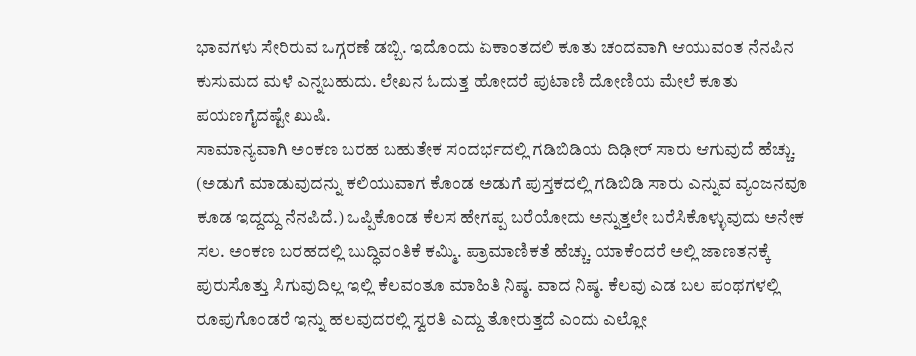ಭಾವಗಳು ಸೇರಿರುವ ಒಗ್ಗರಣೆ ಡಬ್ಬಿ. ಇದೊಂದು ಏಕಾಂತದಲಿ ಕೂತು ಚಂದವಾಗಿ ಆಯುವಂತ ನೆನಪಿನ ಕುಸುಮದ ಮಳೆ ಎನ್ನಬಹುದು. ಲೇಖನ ಓದುತ್ತ ಹೋದರೆ ಪುಟಾಣಿ ದೋಣಿಯ ಮೇಲೆ ಕೂತು ಪಯಣಗೈದಷ್ಟೇ ಖುಷಿ.
ಸಾಮಾನ್ಯವಾಗಿ ಅಂಕಣ ಬರಹ ಬಹುತೇಕ ಸಂದರ್ಭದಲ್ಲಿ ಗಡಿಬಿಡಿಯ ದಿಢೀರ್ ಸಾರು ಆಗುವುದೆ ಹೆಚ್ಚು. (ಅಡುಗೆ ಮಾಡುವುದನ್ನು ಕಲಿಯುವಾಗ ಕೊಂಡ ಅಡುಗೆ ಪುಸ್ತಕದಲ್ಲಿ ಗಡಿಬಿಡಿ ಸಾರು ಎನ್ನುವ ವ್ಯಂಜನವೂ ಕೂಡ ಇದ್ದದ್ದು ನೆನಪಿದೆ.) ಒಪ್ಪಿಕೊಂಡ ಕೆಲಸ ಹೇಗಪ್ಪ ಬರೆಯೋದು ಅನ್ನುತ್ತಲೇ ಬರೆಸಿಕೊಳ್ಳುವುದು ಅನೇಕ ಸಲ. ಅಂಕಣ ಬರಹದಲ್ಲಿ ಬುದ್ಧಿವಂತಿಕೆ ಕಮ್ಮಿ. ಪ್ರಾಮಾಣಿಕತೆ ಹೆಚ್ಚು. ಯಾಕೆಂದರೆ ಅಲ್ಲಿ ಜಾಣತನಕ್ಕೆ ಪುರುಸೊತ್ತು ಸಿಗುವುದಿಲ್ಲ ಇಲ್ಲಿ ಕೆಲವಂತೂ ಮಾಹಿತಿ ನಿಷ್ಠ. ವಾದ ನಿಷ್ಠ. ಕೆಲವು ಎಡ ಬಲ ಪಂಥಗಳಲ್ಲಿ ರೂಪುಗೊಂಡರೆ ಇನ್ನು ಹಲವುದರಲ್ಲಿ ಸ್ವರತಿ ಎದ್ದು ತೋರುತ್ತದೆ ಎಂದು ಎಲ್ಲೋ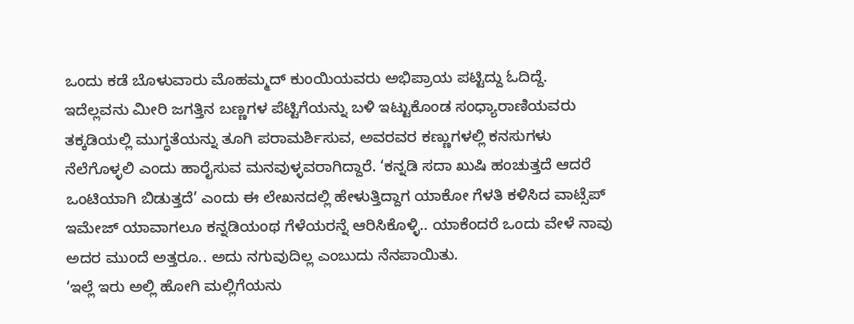ಒಂದು ಕಡೆ ಬೊಳುವಾರು ಮೊಹಮ್ಮದ್ ಕುಂಯಿಯವರು ಅಭಿಪ್ರಾಯ ಪಟ್ಟಿದ್ದು ಓದಿದ್ದೆ.
ಇದೆಲ್ಲವನು ಮೀರಿ ಜಗತ್ತಿನ ಬಣ್ಣಗಳ ಪೆಟ್ಟಿಗೆಯನ್ನು ಬಳಿ ಇಟ್ಟುಕೊಂಡ ಸಂಧ್ಯಾರಾಣಿಯವರು ತಕ್ಕಡಿಯಲ್ಲಿ ಮುಗ್ಧತೆಯನ್ನು ತೂಗಿ ಪರಾಮರ್ಶಿಸುವ, ಅವರವರ ಕಣ್ಣುಗಳಲ್ಲಿ ಕನಸುಗಳು ನೆಲೆಗೊಳ್ಳಲಿ ಎಂದು ಹಾರೈಸುವ ಮನವುಳ್ಳವರಾಗಿದ್ದಾರೆ. ‘ಕನ್ನಡಿ ಸದಾ ಖುಷಿ ಹಂಚುತ್ತದೆ ಆದರೆ ಒಂಟಿಯಾಗಿ ಬಿಡುತ್ತದೆ’ ಎಂದು ಈ ಲೇಖನದಲ್ಲಿ ಹೇಳುತ್ತಿದ್ದಾಗ ಯಾಕೋ ಗೆಳತಿ ಕಳಿಸಿದ ವಾಟ್ಸೆಪ್ ಇಮೇಜ್ ಯಾವಾಗಲೂ ಕನ್ನಡಿಯಂಥ ಗೆಳೆಯರನ್ನೆ ಆರಿಸಿಕೊಳ್ಳಿ.. ಯಾಕೆಂದರೆ ಒಂದು ವೇಳೆ ನಾವು ಅದರ ಮುಂದೆ ಅತ್ತರೂ.. ಅದು ನಗುವುದಿಲ್ಲ ಎಂಬುದು ನೆನಪಾಯಿತು.
‘ಇಲ್ಲೆ ಇರು ಅಲ್ಲಿ ಹೋಗಿ ಮಲ್ಲಿಗೆಯನು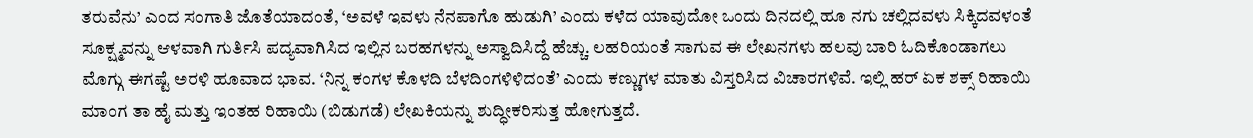ತರುವೆನು’ ಎಂದ ಸಂಗಾತಿ ಜೊತೆಯಾದಂತೆ, ‘ಅವಳೆ ಇವಳು ನೆನಪಾಗೊ ಹುಡುಗಿ’ ಎಂದು ಕಳೆದ ಯಾವುದೋ ಒಂದು ದಿನದಲ್ಲಿ ಹೂ ನಗು ಚಲ್ಲಿದವಳು ಸಿಕ್ಕಿದವಳಂತೆ ಸೂಕ್ಷ್ಮವನ್ನು ಆಳವಾಗಿ ಗುರ್ತಿಸಿ ಪದ್ಯವಾಗಿಸಿದ ಇಲ್ಲಿನ ಬರಹಗಳನ್ನು ಅಸ್ವಾದಿಸಿದ್ದೆ ಹೆಚ್ಚು. ಲಹರಿಯಂತೆ ಸಾಗುವ ಈ ಲೇಖನಗಳು ಹಲವು ಬಾರಿ ಓದಿಕೊಂಡಾಗಲು ಮೊಗ್ಗು ಈಗಷ್ಟೆ ಅರಳಿ ಹೂವಾದ ಭಾವ. ‘ನಿನ್ನ ಕಂಗಳ ಕೊಳದಿ ಬೆಳದಿಂಗಳಿಳಿದಂತೆ’ ಎಂದು ಕಣ್ಣುಗಳ ಮಾತು ವಿಸ್ತರಿಸಿದ ವಿಚಾರಗಳಿವೆ. ಇಲ್ಲಿ ಹರ್ ಏಕ ಶಕ್ಸ್ ರಿಹಾಯಿ ಮಾಂಗ ತಾ ಹೈ ಮತ್ತು ಇಂತಹ ರಿಹಾಯಿ (ಬಿಡುಗಡೆ) ಲೇಖಕಿಯನ್ನು ಶುದ್ಧೀಕರಿಸುತ್ತ ಹೋಗುತ್ತದೆ.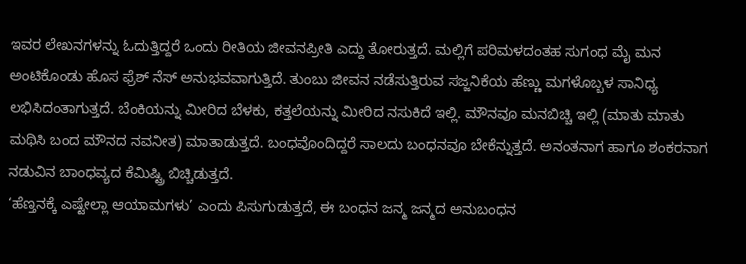ಇವರ ಲೇಖನಗಳನ್ನು ಓದುತ್ತಿದ್ದರೆ ಒಂದು ರೀತಿಯ ಜೀವನಪ್ರೀತಿ ಎದ್ದು ತೋರುತ್ತದೆ. ಮಲ್ಲಿಗೆ ಪರಿಮಳದಂತಹ ಸುಗಂಧ ಮೈ ಮನ ಅಂಟಿಕೊಂಡು ಹೊಸ ಫ್ರೆಶ್ ನೆಸ್ ಅನುಭವವಾಗುತ್ತಿದೆ. ತುಂಬು ಜೀವನ ನಡೆಸುತ್ತಿರುವ ಸಜ್ಜನಿಕೆಯ ಹೆಣ್ಣು ಮಗಳೊಬ್ಬಳ ಸಾನಿಧ್ಯ ಲಭಿಸಿದಂತಾಗುತ್ತದೆ. ಬೆಂಕಿಯನ್ನು ಮೀರಿದ ಬೆಳಕು, ಕತ್ತಲೆಯನ್ನು ಮೀರಿದ ನಸುಕಿದೆ ಇಲ್ಲಿ. ಮೌನವೂ ಮನಬಿಚ್ಚಿ ಇಲ್ಲಿ (ಮಾತು ಮಾತು ಮಥಿಸಿ ಬಂದ ಮೌನದ ನವನೀತ) ಮಾತಾಡುತ್ತದೆ. ಬಂಧವೊಂದಿದ್ದರೆ ಸಾಲದು ಬಂಧನವೂ ಬೇಕೆನ್ನುತ್ತದೆ. ಅನಂತನಾಗ ಹಾಗೂ ಶಂಕರನಾಗ ನಡುವಿನ ಬಾಂಧವ್ಯದ ಕೆಮಿಷ್ಟ್ರಿ ಬಿಚ್ಚಿಡುತ್ತದೆ.
‘ಹೆಣ್ತನಕ್ಕೆ ಎಷ್ಟೇಲ್ಲಾ ಆಯಾಮಗಳು’ ಎಂದು ಪಿಸುಗುಡುತ್ತದೆ, ಈ ಬಂಧನ ಜನ್ಮ ಜನ್ಮದ ಅನುಬಂಧನ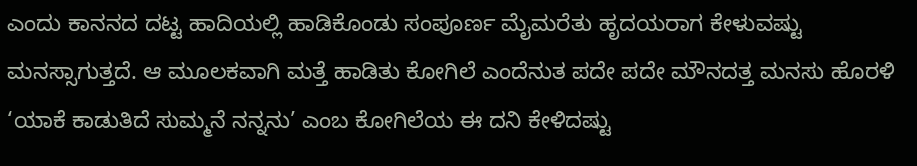ಎಂದು ಕಾನನದ ದಟ್ಟ ಹಾದಿಯಲ್ಲಿ ಹಾಡಿಕೊಂಡು ಸಂಪೂರ್ಣ ಮೈಮರೆತು ಹೃದಯರಾಗ ಕೇಳುವಷ್ಟು ಮನಸ್ಸಾಗುತ್ತದೆ. ಆ ಮೂಲಕವಾಗಿ ಮತ್ತೆ ಹಾಡಿತು ಕೋಗಿಲೆ ಎಂದೆನುತ ಪದೇ ಪದೇ ಮೌನದತ್ತ ಮನಸು ಹೊರಳಿ ‘ಯಾಕೆ ಕಾಡುತಿದೆ ಸುಮ್ಮನೆ ನನ್ನನು’ ಎಂಬ ಕೋಗಿಲೆಯ ಈ ದನಿ ಕೇಳಿದಷ್ಟು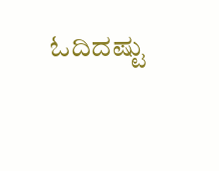ಓದಿದಷ್ಟು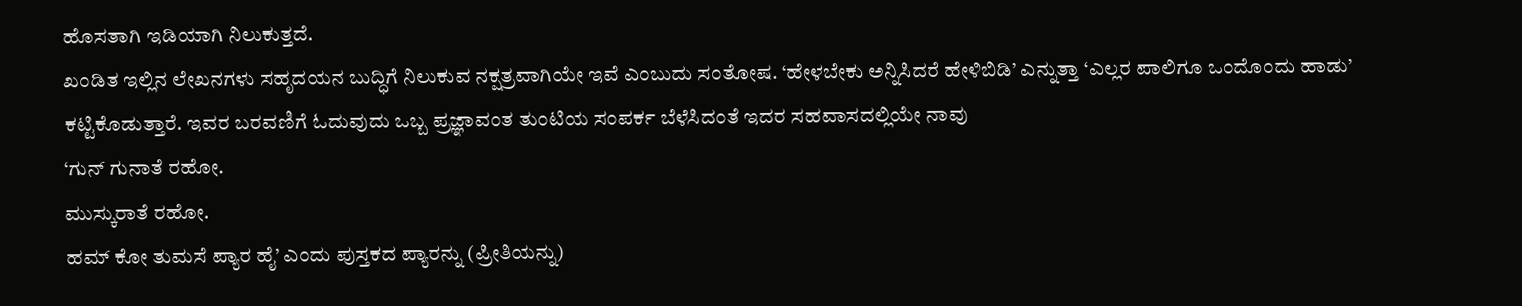ಹೊಸತಾಗಿ ಇಡಿಯಾಗಿ ನಿಲುಕುತ್ತದೆ.
ಖಂಡಿತ ಇಲ್ಲಿನ ಲೇಖನಗಳು ಸಹೃದಯನ ಬುದ್ಧಿಗೆ ನಿಲುಕುವ ನಕ್ಷತ್ರವಾಗಿಯೇ ಇವೆ ಎಂಬುದು ಸಂತೋಷ. ‘ಹೇಳಬೇಕು ಅನ್ನಿಸಿದರೆ ಹೇಳಿಬಿಡಿ’ ಎನ್ನುತ್ತಾ ‘ಎಲ್ಲರ ಪಾಲಿಗೂ ಒಂದೊಂದು ಹಾಡು’ ಕಟ್ಟಿಕೊಡುತ್ತಾರೆ. ಇವರ ಬರವಣಿಗೆ ಓದುವುದು ಒಬ್ಬ ಪ್ರಜ್ಞಾವಂತ ತುಂಟಿಯ ಸಂಪರ್ಕ ಬೆಳೆಸಿದಂತೆ ಇದರ ಸಹವಾಸದಲ್ಲಿಯೇ ನಾವು
‘ಗುನ್ ಗುನಾತೆ ರಹೋ.
ಮುಸ್ಕುರಾತೆ ರಹೋ.
ಹಮ್ ಕೋ ತುಮಸೆ ಪ್ಯಾರ ಹೈ’ ಎಂದು ಪುಸ್ತಕದ ಪ್ಯಾರನ್ನು (ಪ್ರೀತಿಯನ್ನು)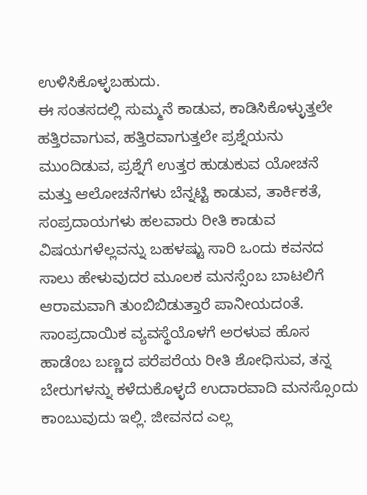ಉಳಿಸಿಕೊಳ್ಳಬಹುದು.
ಈ ಸಂತಸದಲ್ಲಿ ಸುಮ್ಮನೆ ಕಾಡುವ, ಕಾಡಿಸಿಕೊಳ್ಳುತ್ತಲೇ ಹತ್ತಿರವಾಗುವ, ಹತ್ತಿರವಾಗುತ್ತಲೇ ಪ್ರಶ್ನೆಯನು ಮುಂದಿಡುವ, ಪ್ರಶ್ನೆಗೆ ಉತ್ತರ ಹುಡುಕುವ ಯೋಚನೆ ಮತ್ತು ಆಲೋಚನೆಗಳು ಬೆನ್ನಟ್ಟಿ ಕಾಡುವ, ತಾರ್ಕಿಕತೆ, ಸಂಪ್ರದಾಯಗಳು ಹಲವಾರು ರೀತಿ ಕಾಡುವ ವಿಷಯಗಳೆಲ್ಲವನ್ನು ಬಹಳಷ್ಟು ಸಾರಿ ಒಂದು ಕವನದ ಸಾಲು ಹೇಳುವುದರ ಮೂಲಕ ಮನಸ್ಸೆಂಬ ಬಾಟಲಿಗೆ ಆರಾಮವಾಗಿ ತುಂಬಿಬಿಡುತ್ತಾರೆ ಪಾನೀಯದಂತೆ. ಸಾಂಪ್ರದಾಯಿಕ ವ್ಯವಸ್ಥೆಯೊಳಗೆ ಅರಳುವ ಹೊಸ ಹಾಡೆಂಬ ಬಣ್ಣದ ಪರೆಪರೆಯ ರೀತಿ ಶೋಧಿಸುವ, ತನ್ನ ಬೇರುಗಳನ್ನು ಕಳೆದುಕೊಳ್ಳದೆ ಉದಾರವಾದಿ ಮನಸ್ಸೊಂದು ಕಾಂಬುವುದು ಇಲ್ಲಿ. ಜೀವನದ ಎಲ್ಲ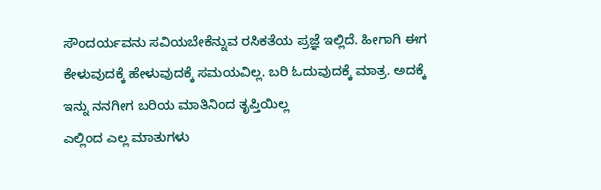ಸೌಂದರ್ಯವನು ಸವಿಯಬೇಕೆನ್ನುವ ರಸಿಕತೆಯ ಪ್ರಜ್ಞೆ ಇಲ್ಲಿದೆ. ಹೀಗಾಗಿ ಈಗ ಕೇಳುವುದಕ್ಕೆ ಹೇಳುವುದಕ್ಕೆ ಸಮಯವಿಲ್ಲ. ಬರಿ ಓದುವುದಕ್ಕೆ ಮಾತ್ರ. ಅದಕ್ಕೆ
ಇನ್ನು ನನಗೀಗ ಬರಿಯ ಮಾತಿನಿಂದ ತೃಪ್ತಿಯಿಲ್ಲ
ಎಲ್ಲಿಂದ ಎಲ್ಲ ಮಾತುಗಳು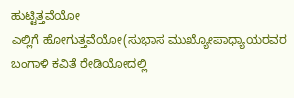ಹುಟ್ಟಿತ್ತವೆಯೋ
ಎಲ್ಲಿಗೆ ಹೋಗುತ್ತವೆಯೋ(ಸುಭಾಸ ಮುಖ್ಯೋಪಾಧ್ಯಾಯರವರ ಬಂಗಾಳಿ ಕವಿತೆ ರೇಡಿಯೋದಲ್ಲಿ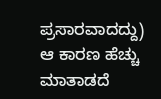ಪ್ರಸಾರವಾದದ್ದು)
ಆ ಕಾರಣ ಹೆಚ್ಚು ಮಾತಾಡದೆ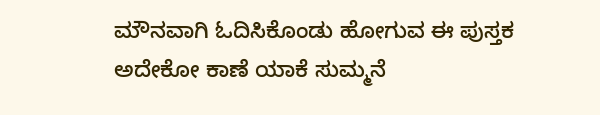ಮೌನವಾಗಿ ಓದಿಸಿಕೊಂಡು ಹೋಗುವ ಈ ಪುಸ್ತಕ ಅದೇಕೋ ಕಾಣೆ ಯಾಕೆ ಸುಮ್ಮನೆ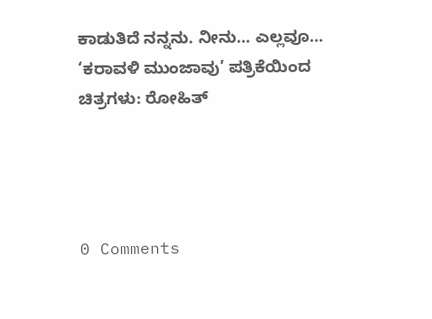ಕಾಡುತಿದೆ ನನ್ನನು. ನೀನು… ಎಲ್ಲವೂ…
‘ಕರಾವಳಿ ಮುಂಜಾವು’ ಪತ್ರಿಕೆಯಿಂದ
ಚಿತ್ರಗಳು: ರೋಹಿತ್




0 Comments